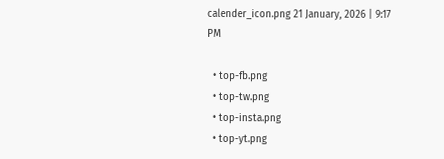calender_icon.png 21 January, 2026 | 9:17 PM

  • top-fb.png
  • top-tw.png
  • top-insta.png
  • top-yt.png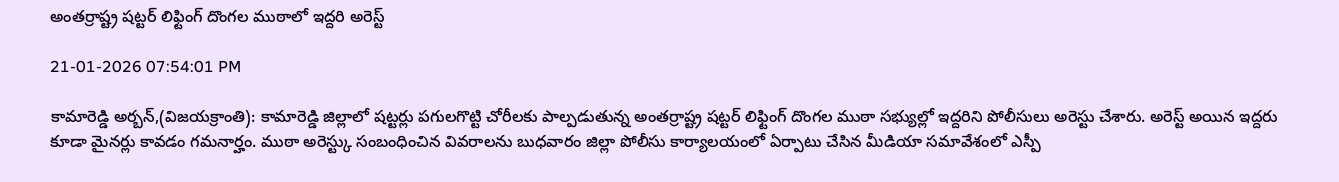అంతర్రాష్ట్ర షట్టర్ లిఫ్టింగ్ దొంగల ముఠాలో ఇద్దరి అరెస్ట్

21-01-2026 07:54:01 PM

కామారెడ్డి అర్బన్,(విజయక్రాంతి): కామారెడ్డి జిల్లాలో షట్టర్లు పగులగొట్టి చోరీలకు పాల్పడుతున్న అంతర్రాష్ట్ర షట్టర్ లిఫ్టింగ్ దొంగల ముఠా సభ్యుల్లో ఇద్దరిని పోలీసులు అరెస్టు చేశారు. అరెస్ట్ అయిన ఇద్దరు కూడా మైనర్లు కావడం గమనార్హం. ముఠా అరెస్ట్కు సంబంధించిన వివరాలను బుధవారం జిల్లా పోలీసు కార్యాలయంలో ఏర్పాటు చేసిన మీడియా సమావేశంలో ఎస్పీ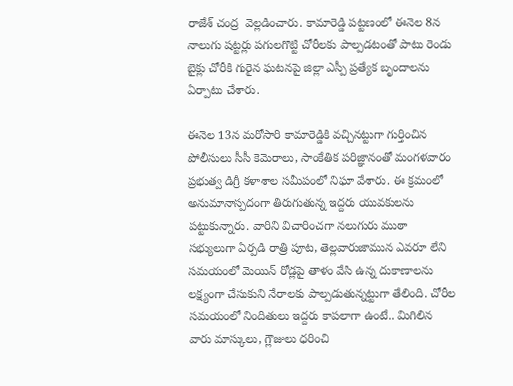రాజేశ్ చంద్ర  వెల్లడించారు. కామారెడ్డి పట్టణంలో ఈనెల 8న నాలుగు షట్టర్లు పగులగొట్టి చోరీలకు పాల్పడటంతో పాటు రెండు బైక్లు చోరీకి గురైన ఘటనపై జిల్లా ఎస్పీ ప్రత్యేక బృందాలను ఏర్పాటు చేశారు.

ఈనెల 13న మరోసారి కామారెడ్డికి వచ్చినట్టుగా గుర్తించిన పోలీసులు సీసీ కెమెరాలు, సాంకేతిక పరిజ్ఞానంతో మంగళవారం ప్రభుత్వ డిగ్రీ కళాశాల సమీపంలో నిఘా వేశారు. ఈ క్రమంలో అనుమానాస్పదంగా తిరుగుతున్న ఇద్దరు యువకులను పట్టుకున్నారు. వారిని విచారించగా నలుగురు ముఠా సభ్యులుగా ఏర్పడి రాత్రి పూట, తెల్లవారుజామున ఎవరూ లేని సమయంలో మెయిన్ రోడ్లపై తాళం వేసి ఉన్న దుకాణాలను లక్ష్యంగా చేసుకుని నేరాలకు పాల్పడుతున్నట్టుగా తేలింది. చోరీల సమయంలో నిందితులు ఇద్దరు కాపలాగా ఉంటే.. మిగిలిన వారు మాస్కులు, గ్లౌజులు ధరించి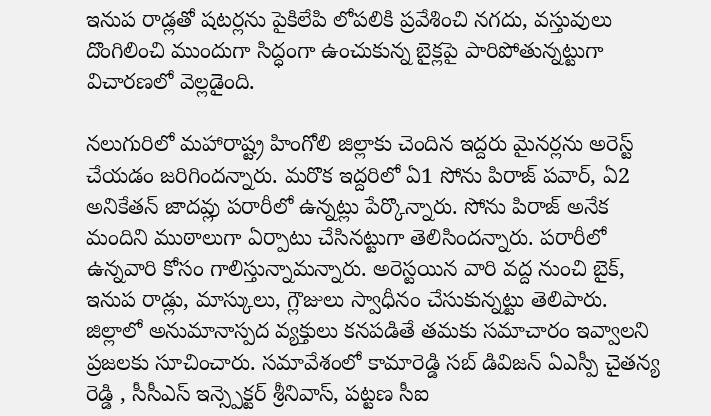ఇనుప రాడ్లతో షటర్లను పైకిలేపి లోపలికి ప్రవేశించి నగదు, వస్తువులు దొంగిలించి ముందుగా సిద్ధంగా ఉంచుకున్న బైక్లపై పారిపోతున్నట్టుగా విచారణలో వెల్లడైంది.

నలుగురిలో మహారాష్ట్ర హింగోలి జిల్లాకు చెందిన ఇద్దరు మైనర్లను అరెస్ట్ చేయడం జరిగిందన్నారు. మరొక ఇద్దరిలో ఏ1 సోను పిరాజ్ పవార్, ఏ2 అనికేతన్ జాదవ్లు పరారీలో ఉన్నట్లు పేర్కొన్నారు. సోను పిరాజ్ అనేక మందిని ముఠాలుగా ఏర్పాటు చేసినట్టుగా తెలిసిందన్నారు. పరారీలో ఉన్నవారి కోసం గాలిస్తున్నామన్నారు. అరెస్టయిన వారి వద్ద నుంచి బైక్, ఇనుప రాడ్లు, మాస్కులు, గ్లౌజులు స్వాధీనం చేసుకున్నట్టు తెలిపారు. జిల్లాలో అనుమానాస్పద వ్యక్తులు కనపడితే తమకు సమాచారం ఇవ్వాలని ప్రజలకు సూచించారు. సమావేశంలో కామారెడ్డి సబ్ డివిజన్ ఏఎస్పీ చైతన్య రెడ్డి , సీసీఎస్ ఇన్స్పెక్టర్ శ్రీనివాస్, పట్టణ సీఐ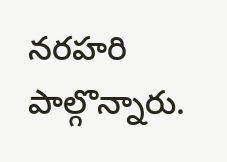నరహరి పాల్గొన్నారు.